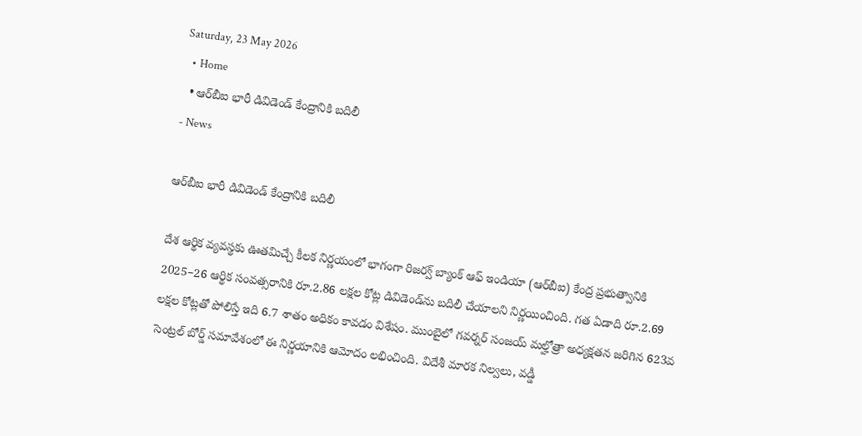Saturday, 23 May 2026
  • Home
  • ఆర్‌బీఐ భారీ డివిడెండ్ కేంద్రానికి బదిలీ
- News

ఆర్‌బీఐ భారీ డివిడెండ్ కేంద్రానికి బదిలీ

దేశ ఆర్థిక వ్యవస్థకు ఊతమిచ్చే కీలక నిర్ణయంలో భాగంగా రిజర్వ్ బ్యాంక్ ఆఫ్ ఇండియా (ఆర్‌బీఐ) కేంద్ర ప్రభుత్వానికి 2025–26 ఆర్థిక సంవత్సరానికి రూ.2.86 లక్షల కోట్ల డివిడెండ్‌ను బదిలీ చేయాలని నిర్ణయించింది. గత ఏడాది రూ.2.69 లక్షల కోట్లతో పోలిస్తే ఇది 6.7 శాతం అధికం కావడం విశేషం. ముంబైలో గవర్నర్ సంజయ్ మల్హోత్రా అధ్యక్షతన జరిగిన 623వ సెంట్రల్ బోర్డ్ సమావేశంలో ఈ నిర్ణయానికి ఆమోదం లభించింది. విదేశీ మారక నిల్వలు, వడ్డీ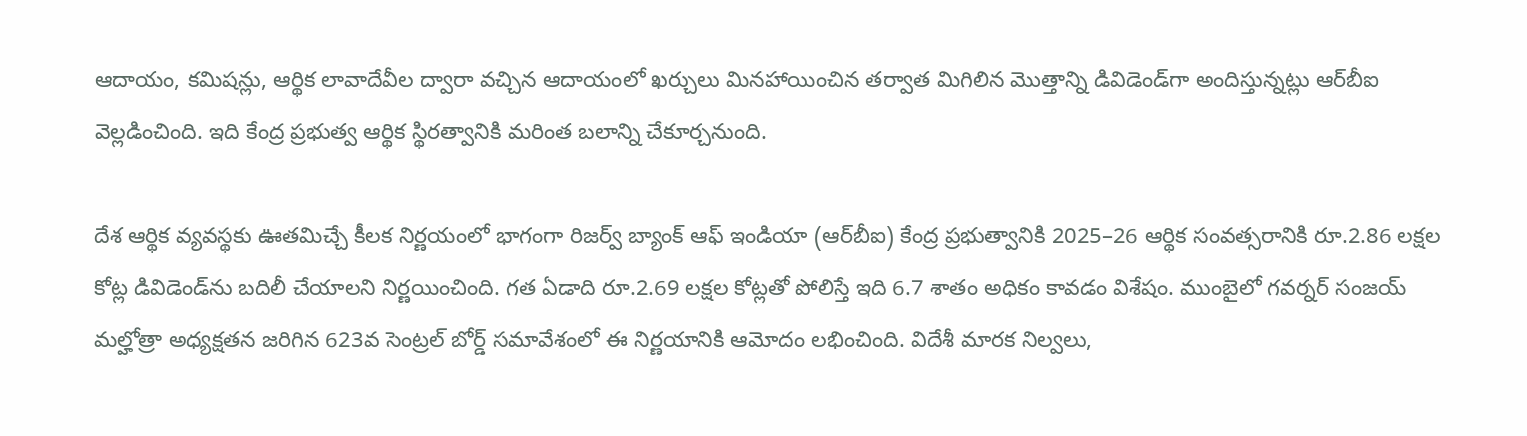ఆదాయం, కమిషన్లు, ఆర్థిక లావాదేవీల ద్వారా వచ్చిన ఆదాయంలో ఖర్చులు మినహాయించిన తర్వాత మిగిలిన మొత్తాన్ని డివిడెండ్‌గా అందిస్తున్నట్లు ఆర్‌బీఐ వెల్లడించింది. ఇది కేంద్ర ప్రభుత్వ ఆర్థిక స్థిరత్వానికి మరింత బలాన్ని చేకూర్చనుంది.

దేశ ఆర్థిక వ్యవస్థకు ఊతమిచ్చే కీలక నిర్ణయంలో భాగంగా రిజర్వ్ బ్యాంక్ ఆఫ్ ఇండియా (ఆర్‌బీఐ) కేంద్ర ప్రభుత్వానికి 2025–26 ఆర్థిక సంవత్సరానికి రూ.2.86 లక్షల కోట్ల డివిడెండ్‌ను బదిలీ చేయాలని నిర్ణయించింది. గత ఏడాది రూ.2.69 లక్షల కోట్లతో పోలిస్తే ఇది 6.7 శాతం అధికం కావడం విశేషం. ముంబైలో గవర్నర్ సంజయ్ మల్హోత్రా అధ్యక్షతన జరిగిన 623వ సెంట్రల్ బోర్డ్ సమావేశంలో ఈ నిర్ణయానికి ఆమోదం లభించింది. విదేశీ మారక నిల్వలు,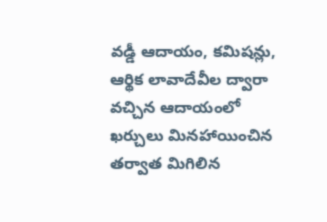వడ్డీ ఆదాయం, కమిషన్లు, ఆర్థిక లావాదేవీల ద్వారా వచ్చిన ఆదాయంలో ఖర్చులు మినహాయించిన తర్వాత మిగిలిన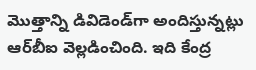మొత్తాన్ని డివిడెండ్‌గా అందిస్తున్నట్లు ఆర్‌బీఐ వెల్లడించింది. ఇది కేంద్ర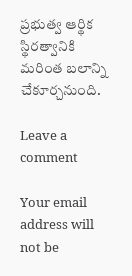ప్రభుత్వ ఆర్థిక స్థిరత్వానికి మరింత బలాన్ని చేకూర్చనుంది.

Leave a comment

Your email address will not be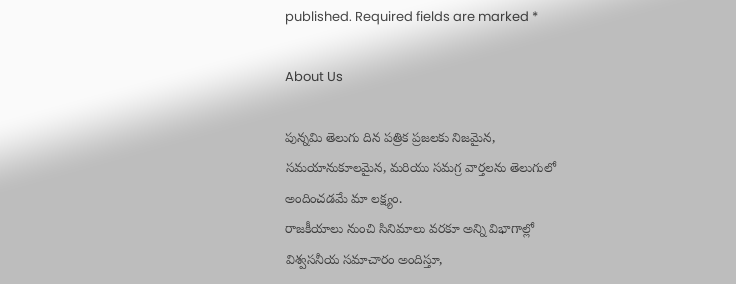published. Required fields are marked *

About Us

పున్నమి తెలుగు దిన పత్రిక ప్రజలకు నిజమైన, సమయానుకూలమైన, మరియు సమగ్ర వార్తలను తెలుగులో అందించడమే మా లక్ష్యం.
రాజకీయాలు నుంచి సినిమాలు వరకూ అన్ని విభాగాల్లో విశ్వసనీయ సమాచారం అందిస్తూ,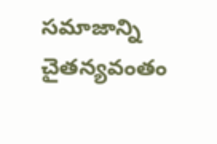సమాజాన్ని చైతన్యవంతం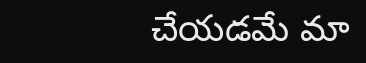చేయడమే మా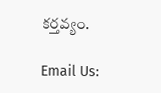కర్తవ్యం.

Email Us: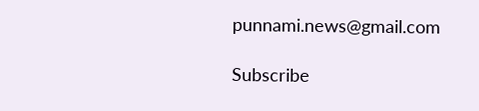punnami.news@gmail.com

Subscribe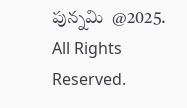పున్నమి  @2025. All Rights Reserved.